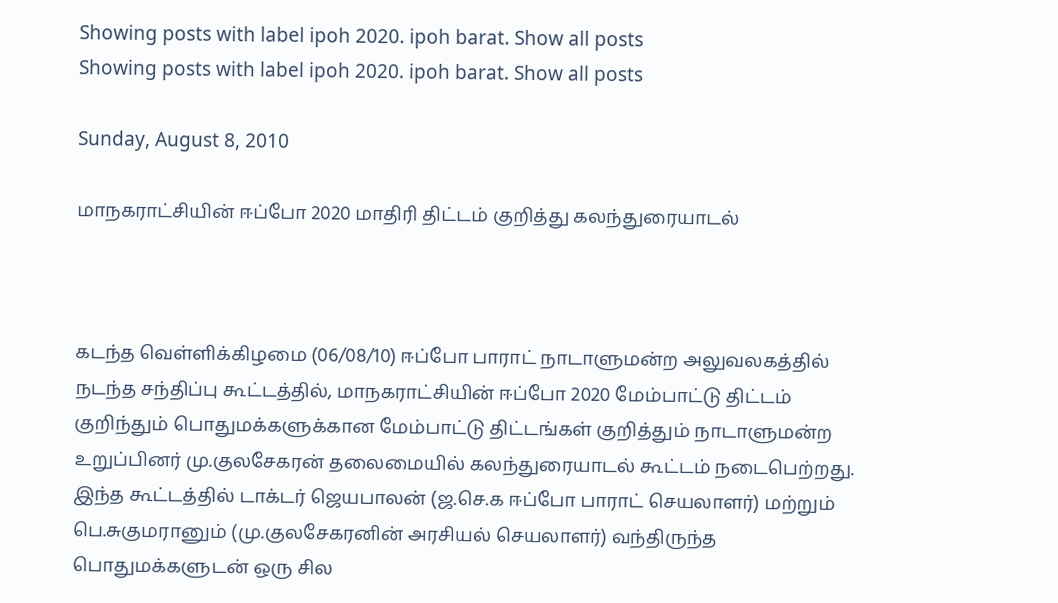Showing posts with label ipoh 2020. ipoh barat. Show all posts
Showing posts with label ipoh 2020. ipoh barat. Show all posts

Sunday, August 8, 2010

மாநகராட்சியின் ஈப்போ 2020 மாதிரி திட்டம் குறித்து கலந்துரையாடல்



கடந்த வெள்ளிக்கிழமை (06/08/10) ஈப்போ பாராட் நாடாளுமன்ற அலுவலகத்தில் நடந்த சந்திப்பு கூட்டத்தில், மாநகராட்சியின் ஈப்போ 2020 மேம்பாட்டு திட்டம் குறிந்தும் பொதுமக்களுக்கான மேம்பாட்டு திட்டங்கள் குறித்தும் நாடாளுமன்ற உறுப்பினர் மு.குலசேகரன் தலைமையில் கலந்துரையாடல் கூட்டம் நடைபெற்றது. இந்த கூட்டத்தில் டாக்டர் ஜெயபாலன் (ஜ.செ.க ஈப்போ பாராட் செயலாளர்) மற்றும் பெ.சுகுமரானும் (மு.குலசேகரனின் அரசியல் செயலாளர்) வந்திருந்த பொதுமக்களுடன் ஒரு சில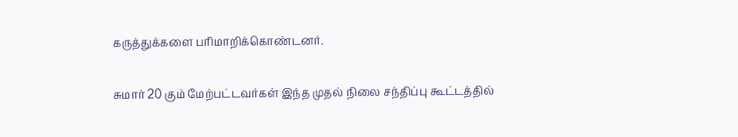கருத்துக்களை பரிமாறிக்கொண்டனர்.

சுமார் 20 கும் மேற்பட்டவர்கள் இந்த முதல் நிலை சந்திப்பு கூட்டத்தில்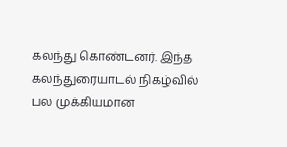கலந்து கொண்டனர். இந்த கலந்துரையாடல் நிகழ்வில் பல முக்கியமான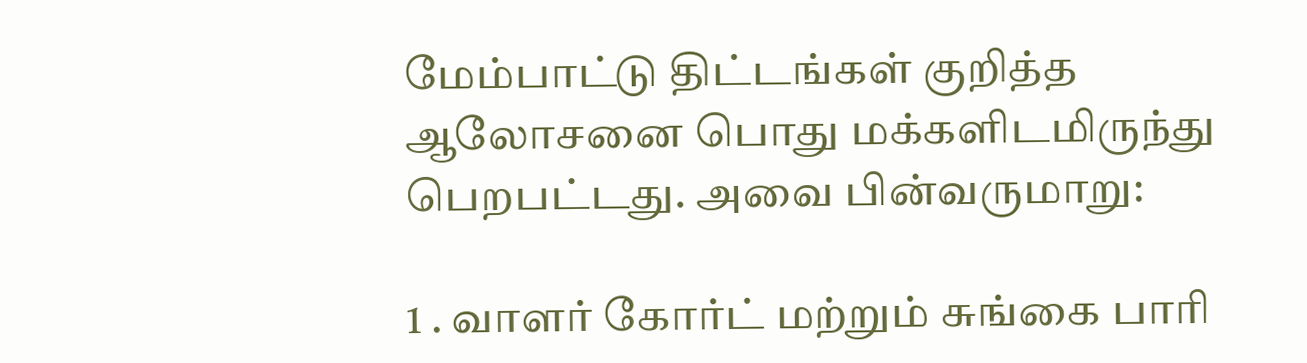மேம்பாட்டு திட்டங்கள் குறித்த ஆலோசனை பொது மக்களிடமிருந்து பெறபட்டது. அவை பின்வருமாறு:

1 . வாளர் கோர்ட் மற்றும் சுங்கை பாரி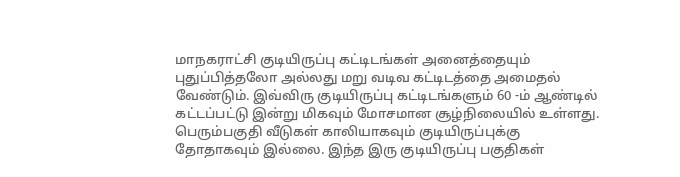மாநகராட்சி குடியிருப்பு கட்டிடங்கள் அனைத்தையும் புதுப்பித்தலோ அல்லது மறு வடிவ கட்டிடத்தை அமைதல் வேண்டும். இவ்விரு குடியிருப்பு கட்டிடங்களும் 60 -ம் ஆண்டில் கட்டப்பட்டு இன்று மிகவும் மோசமான சூழ்நிலையில் உள்ளது. பெரும்பகுதி வீடுகள் காலியாகவும் குடியிருப்புக்கு தோதாகவும் இல்லை. இந்த இரு குடியிருப்பு பகுதிகள்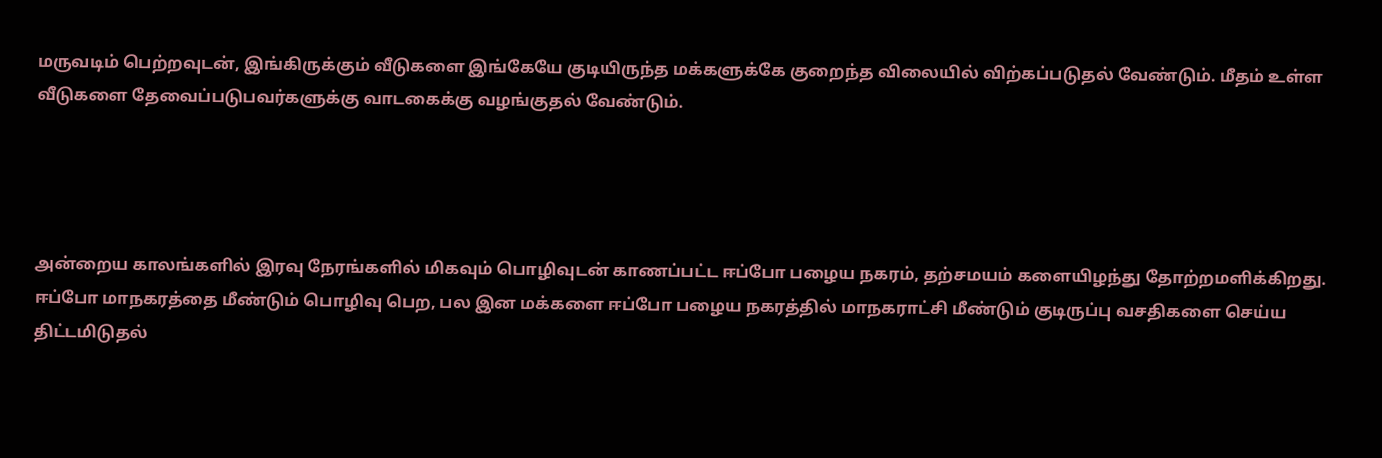மருவடிம் பெற்றவுடன், இங்கிருக்கும் வீடுகளை இங்கேயே குடியிருந்த மக்களுக்கே குறைந்த விலையில் விற்கப்படுதல் வேண்டும். மீதம் உள்ள வீடுகளை தேவைப்படுபவர்களுக்கு வாடகைக்கு வழங்குதல் வேண்டும்.




அன்றைய காலங்களில் இரவு நேரங்களில் மிகவும் பொழிவுடன் காணப்பட்ட ஈப்போ பழைய நகரம், தற்சமயம் களையிழந்து தோற்றமளிக்கிறது. ஈப்போ மாநகரத்தை மீண்டும் பொழிவு பெற, பல இன மக்களை ஈப்போ பழைய நகரத்தில் மாநகராட்சி மீண்டும் குடிருப்பு வசதிகளை செய்ய திட்டமிடுதல்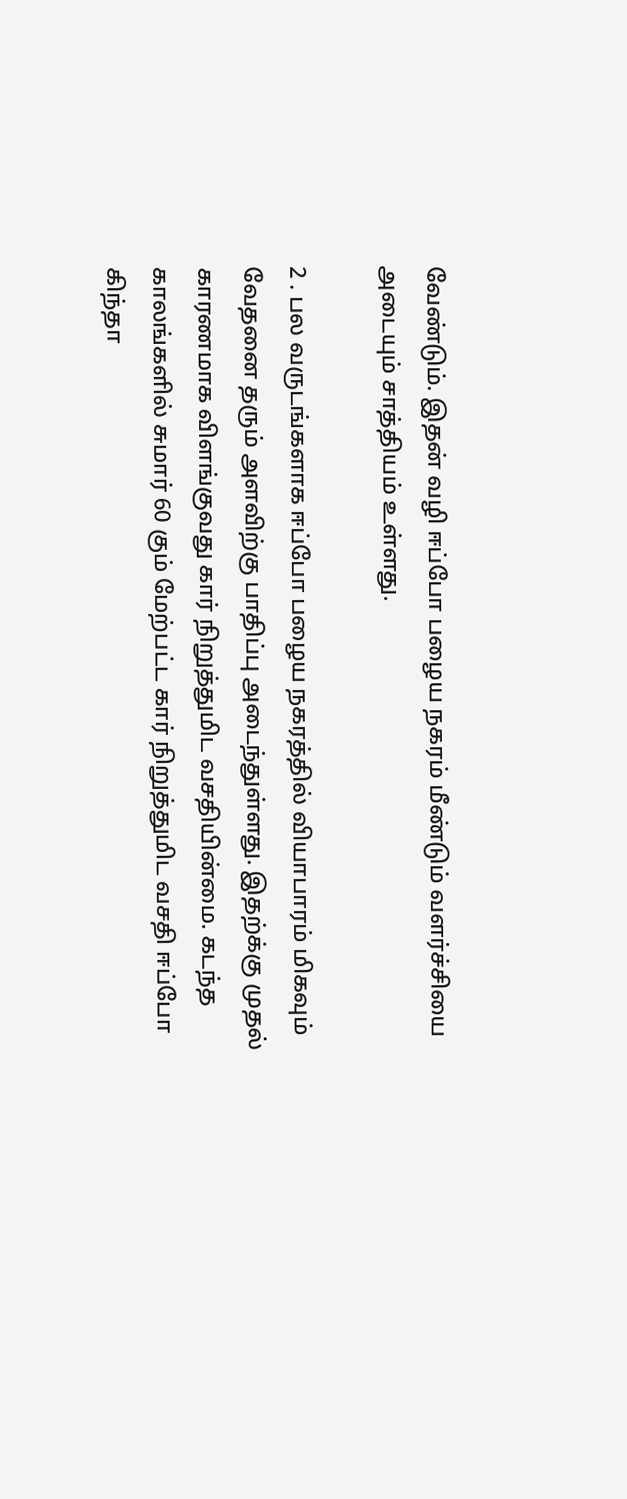வேண்டும். இதன் வழி ஈப்போ பழைய நகரம் மீண்டும் வளர்ச்சியை அடையும் சாத்தியம் உள்ளது.

2 . பல வருடங்களாக ஈப்போ பழைய நகரத்தில் வியாபாரம் மிகவும் வேதனை தரும் அளவிற்கு பாதிப்பு அடைந்துள்ளது. இதற்க்கு முதல் காரணமாக விளங்குவது கார் நிறுத்துமிட வசதியின்மை. கடந்த காலங்களில் சுமார் 60 கும் மேற்பட்ட கார் நிறுத்துமிட வசதி ஈப்போ கிந்தா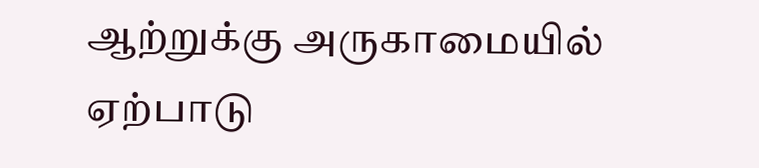ஆற்றுக்கு அருகாமையில் ஏற்பாடு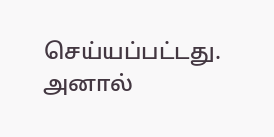செய்யப்பட்டது. அனால்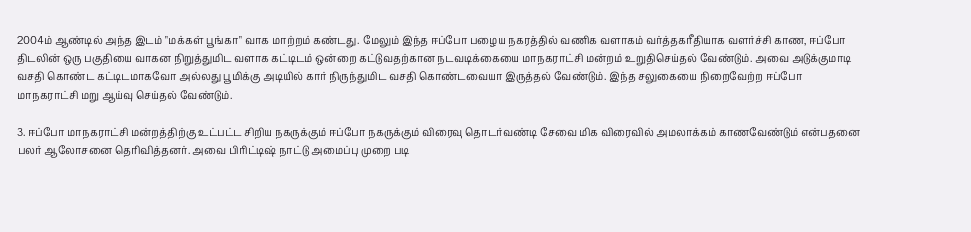2004ம் ஆண்டில் அந்த இடம் "மக்கள் பூங்கா" வாக மாற்றம் கண்டது. மேலும் இந்த ஈப்போ பழைய நகரத்தில் வணிக வளாகம் வர்த்தகரீதியாக வளர்ச்சி காண, ஈப்போ திடலின் ஒரு பகுதியை வாகன நிறுத்துமிட வளாக கட்டிடம் ஒன்றை கட்டுவதற்கான நடவடிக்கையை மாநகராட்சி மன்றம் உறுதிசெய்தல் வேண்டும். அவை அடுக்குமாடி வசதி கொண்ட கட்டிடமாகவோ அல்லது பூமிக்கு அடியில் கார் நிருந்துமிட வசதி கொண்டவையா இருத்தல் வேண்டும். இந்த சலுகையை நிறைவேற்ற ஈப்போ மாநகராட்சி மறு ஆய்வு செய்தல் வேண்டும்.

3. ஈப்போ மாநகராட்சி மன்றத்திற்கு உட்பட்ட சிறிய நகருக்கும் ஈப்போ நகருக்கும் விரைவு தொடர்வண்டி சேவை மிக விரைவில் அமலாக்கம் காணவேண்டும் என்பதனை பலர் ஆலோசனை தெரிவித்தனர். அவை பிரிட்டிஷ் நாட்டு அமைப்பு முறை படி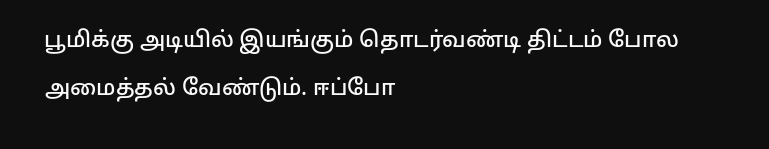பூமிக்கு அடியில் இயங்கும் தொடர்வண்டி திட்டம் போல அமைத்தல் வேண்டும். ஈப்போ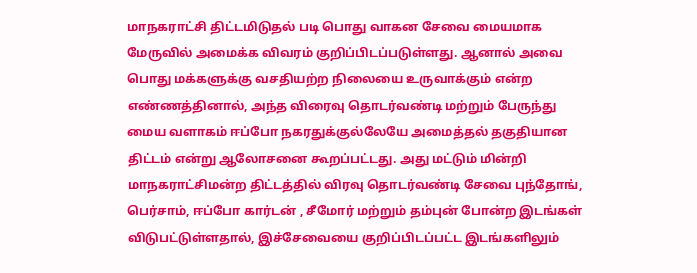மாநகராட்சி திட்டமிடுதல் படி பொது வாகன சேவை மையமாக மேருவில் அமைக்க விவரம் குறிப்பிடப்படுள்ளது. ஆனால் அவை பொது மக்களுக்கு வசதியற்ற நிலையை உருவாக்கும் என்ற எண்ணத்தினால், அந்த விரைவு தொடர்வண்டி மற்றும் பேருந்து மைய வளாகம் ஈப்போ நகரதுக்குல்லேயே அமைத்தல் தகுதியான திட்டம் என்று ஆலோசனை கூறப்பட்டது. அது மட்டும் மின்றி மாநகராட்சிமன்ற திட்டத்தில் விரவு தொடர்வண்டி சேவை புந்தோங், பெர்சாம், ஈப்போ கார்டன் , சீமோர் மற்றும் தம்புன் போன்ற இடங்கள் விடுபட்டுள்ளதால், இச்சேவையை குறிப்பிடப்பட்ட இடங்களிலும்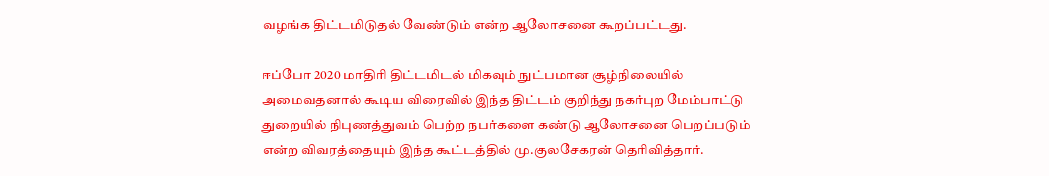வழங்க திட்டமிடுதல் வேண்டும் என்ற ஆலோசனை கூறப்பட்டது.

ஈப்போ 2020 மாதிரி திட்டமிடல் மிகவும் நுட்பமான சூழ்நிலையில் அமைவதனால் கூடிய விரைவில் இந்த திட்டம் குறிந்து நகர்புற மேம்பாட்டு துறையில் நிபுணத்துவம் பெற்ற நபர்களை கண்டு ஆலோசனை பெறப்படும் என்ற விவரத்தையும் இந்த கூட்டத்தில் மு.குலசேகரன் தெரிவித்தார்.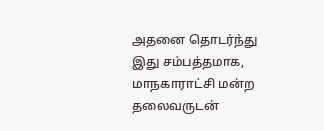அதனை தொடர்ந்து இது சம்பத்தமாக, மாநகாராட்சி மன்ற தலைவருடன்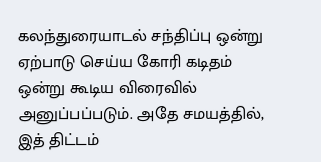கலந்துரையாடல் சந்திப்பு ஒன்று ஏற்பாடு செய்ய கோரி கடிதம் ஒன்று கூடிய விரைவில் அனுப்பப்படும். அதே சமயத்தில், இத் திட்டம்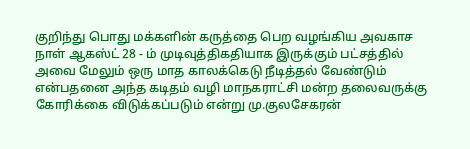குறிந்து பொது மக்களின் கருத்தை பெற வழங்கிய அவகாச நாள் ஆகஸ்ட் 28 - ம் முடிவுத்திகதியாக இருக்கும் பட்சத்தில் அவை மேலும் ஒரு மாத காலக்கெடு நீடித்தல் வேண்டும் என்பதனை அந்த கடிதம் வழி மாநகராட்சி மன்ற தலைவருக்கு கோரிக்கை விடுக்கப்படும் என்று மு.குலசேகரன்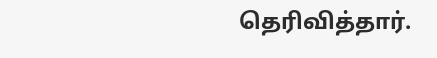தெரிவித்தார்.